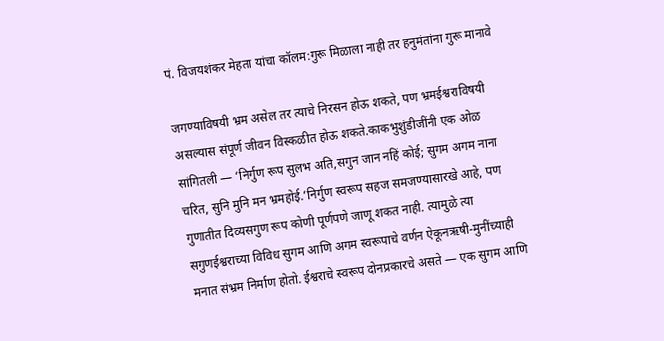पं. विजयशंकर मेहता यांचा कॉलम:गुरू मिळाला नाही तर हनुमंतांना गुरू मानावे

जगण्याविषयी भ्रम असेल तर त्याचे निरसन होऊ शकते, पण भ्रमईश्वराविषयी असल्यास संपूर्ण जीवन विस्कळीत होऊ शकते.काकभुशुंडीजींनी एक ओळ सांगितली — ‘निर्गुण रूप सुलभ अति,सगुन जान नहिं कोई; सुगम अगम नाना चरित, सुनि मुनि मन भ्रमहोई.’निर्गुण स्वरूप सहज समजण्यासारखे आहे, पण गुणातीत दिव्यसगुण रूप कोणी पूर्णपणे जाणू शकत नाही. त्यामुळे त्या सगुणईश्वराच्या विविध सुगम आणि अगम स्वरूपाचे वर्णन ऐकूनऋषी-मुनींच्याही मनात संभ्रम निर्माण होतो. ईश्वराचे स्वरूप दोनप्रकारचे असते — एक सुगम आणि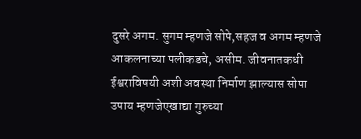दुसरे अगम. सुगम म्हणजे सोपे,सहज व अगम म्हणजे आकलनाच्या पलीकडचे, असीम. जीवनातकधी ईश्वराविषयी अशी अवस्था निर्माण झाल्यास सोपा उपाय म्हणजेएखाद्या गुरुच्या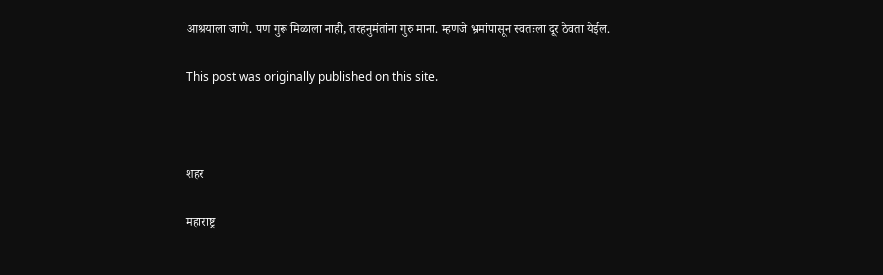आश्रयाला जाणे. पण गुरू मिळाला नाही, तरहनुमंतांना गुरु माना. म्हणजे भ्रमांपासून स्वतःला दूर ठेवता येईल.

This post was originally published on this site.



शहर

महाराष्ट्र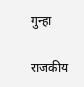गुन्हा

राजकीय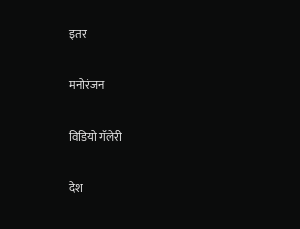इतर

मनोरंजन

विडियो गॅलेरी

देश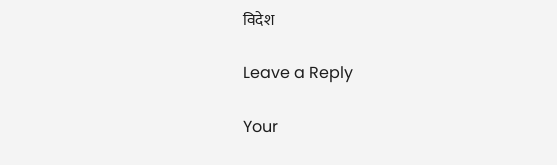विदेश

Leave a Reply

Your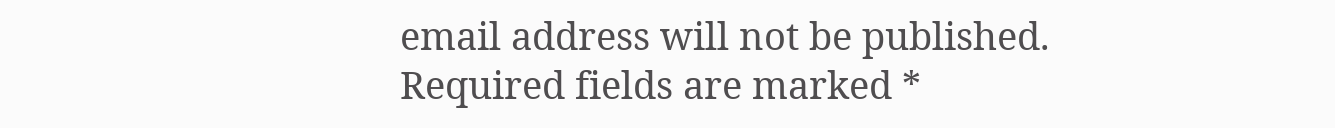email address will not be published. Required fields are marked *